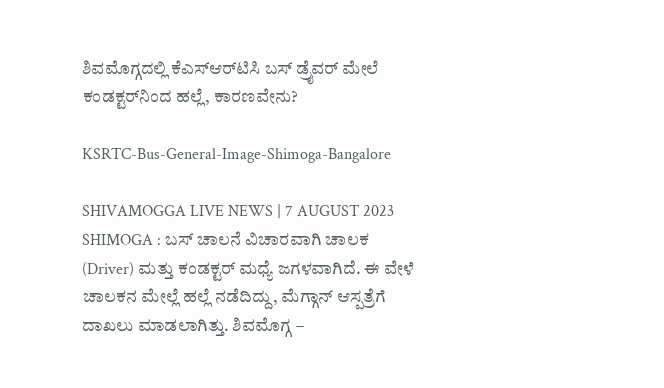ಶಿವಮೊಗ್ಗದಲ್ಲಿ ಕೆಎಸ್‌ಆರ್‌ಟಿಸಿ ಬಸ್‌ ಡ್ರೈವರ್‌ ಮೇಲೆ ಕಂಡಕ್ಟರ್‌ನಿಂದ ಹಲ್ಲೆ, ಕಾರಣವೇನು?

KSRTC-Bus-General-Image-Shimoga-Bangalore

SHIVAMOGGA LIVE NEWS | 7 AUGUST 2023 SHIMOGA : ಬಸ್‌ ಚಾಲನೆ ವಿಚಾರವಾಗಿ ಚಾಲಕ (Driver) ಮತ್ತು ಕಂಡಕ್ಟರ್‌ ಮಧ್ಯೆ ಜಗಳವಾಗಿದೆ. ಈ ವೇಳೆ ಚಾಲಕನ ಮೇಲ್ಲೆ ಹಲ್ಲೆ ನಡೆದಿದ್ದು, ಮೆಗ್ಗಾನ್‌ ಆಸ್ಪತ್ರೆಗೆ ದಾಖಲು ಮಾಡಲಾಗಿತ್ತು. ಶಿವಮೊಗ್ಗ –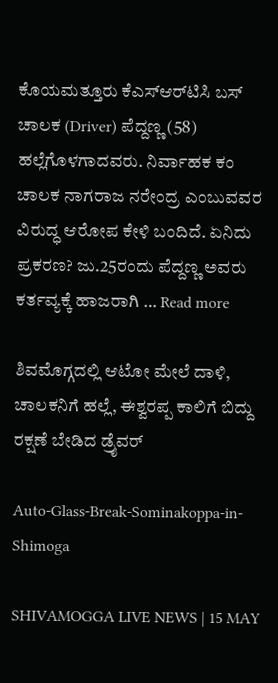ಕೊಯಮತ್ತೂರು ಕೆಎಸ್‌ಆರ್‌ಟಿಸಿ ಬಸ್‌ ಚಾಲಕ (Driver) ಪೆದ್ದಣ್ಣ (58) ಹಲ್ಲೆಗೊಳಗಾದವರು. ನಿರ್ವಾಹಕ ಕಂ ಚಾಲಕ ನಾಗರಾಜ ನರೇಂದ್ರ ಎಂಬುವವರ ವಿರುದ್ಧ ಆರೋಪ ಕೇಳಿ ಬಂದಿದೆ. ಏನಿದು ಪ್ರಕರಣ? ಜು.25ರಂದು ಪೆದ್ದಣ್ಣ ಅವರು ಕರ್ತವ್ಯಕ್ಕೆ ಹಾಜರಾಗಿ … Read more

ಶಿವಮೊಗ್ಗದಲ್ಲಿ ಆಟೋ ಮೇಲೆ ದಾಳಿ, ಚಾಲಕನಿಗೆ ಹಲ್ಲೆ, ಈಶ್ವರಪ್ಪ ಕಾಲಿಗೆ ಬಿದ್ದು ರಕ್ಷಣೆ ಬೇಡಿದ ಡ್ರೈವರ್

Auto-Glass-Break-Sominakoppa-in-Shimoga

SHIVAMOGGA LIVE NEWS | 15 MAY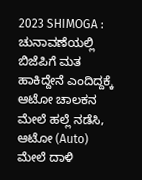2023 SHIMOGA : ಚುನಾವಣೆಯಲ್ಲಿ ಬಿಜೆಪಿಗೆ ಮತ ಹಾಕಿದ್ದೇನೆ ಎಂದಿದ್ದಕ್ಕೆ ಆಟೋ ಚಾಲಕನ ಮೇಲೆ ಹಲ್ಲೆ ನಡೆಸಿ, ಆಟೋ (Auto) ಮೇಲೆ ದಾಳಿ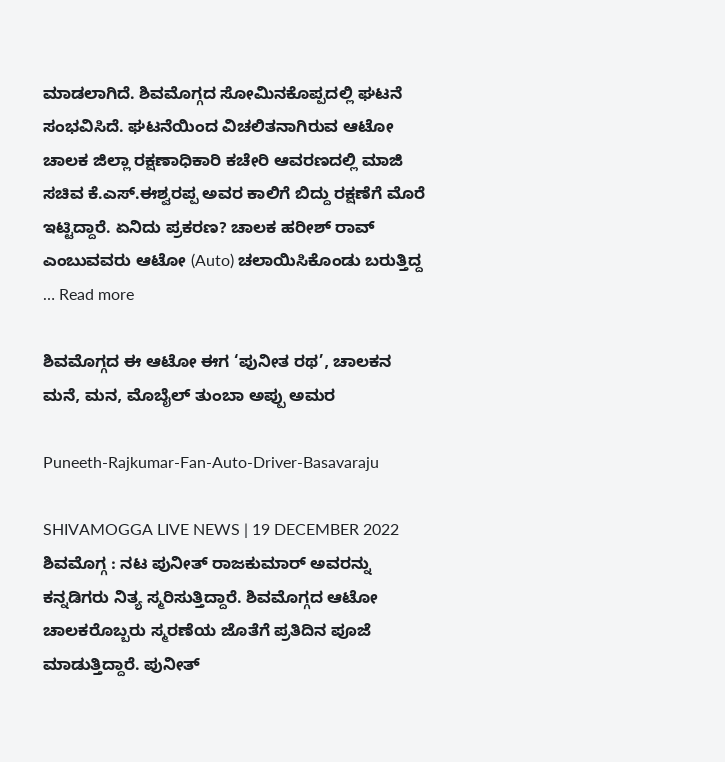ಮಾಡಲಾಗಿದೆ. ಶಿವಮೊಗ್ಗದ ಸೋಮಿನಕೊಪ್ಪದಲ್ಲಿ ಘಟನೆ ಸಂಭವಿಸಿದೆ. ಘಟನೆಯಿಂದ ವಿಚಲಿತನಾಗಿರುವ ಆಟೋ ಚಾಲಕ ಜಿಲ್ಲಾ ರಕ್ಷಣಾಧಿಕಾರಿ ಕಚೇರಿ ಆವರಣದಲ್ಲಿ ಮಾಜಿ ಸಚಿವ ಕೆ.ಎಸ್.ಈಶ್ವರಪ್ಪ ಅವರ ಕಾಲಿಗೆ ಬಿದ್ದು ರಕ್ಷಣೆಗೆ ಮೊರೆ ಇಟ್ಟಿದ್ದಾರೆ. ಏನಿದು ಪ್ರಕರಣ? ಚಾಲಕ ಹರೀಶ್‌ ರಾವ್‌ ಎಂಬುವವರು ಆಟೋ (Auto) ಚಲಾಯಿಸಿಕೊಂಡು ಬರುತ್ತಿದ್ದ … Read more

ಶಿವಮೊಗ್ಗದ ಈ ಆಟೋ ಈಗ ‘ಪುನೀತ ರಥ’, ಚಾಲಕನ ಮನೆ, ಮನ, ಮೊಬೈಲ್ ತುಂಬಾ ಅಪ್ಪು ಅಮರ

Puneeth-Rajkumar-Fan-Auto-Driver-Basavaraju

SHIVAMOGGA LIVE NEWS | 19 DECEMBER 2022 ಶಿವಮೊಗ್ಗ : ನಟ ಪುನೀತ್ ರಾಜಕುಮಾರ್ ಅವರನ್ನು ಕನ್ನಡಿಗರು ನಿತ್ಯ ಸ್ಮರಿಸುತ್ತಿದ್ದಾರೆ. ಶಿವಮೊಗ್ಗದ ಆಟೋ ಚಾಲಕರೊಬ್ಬರು ಸ್ಮರಣೆಯ ಜೊತೆಗೆ ಪ್ರತಿದಿನ ಪೂಜೆ ಮಾಡುತ್ತಿದ್ದಾರೆ. ಪುನೀತ್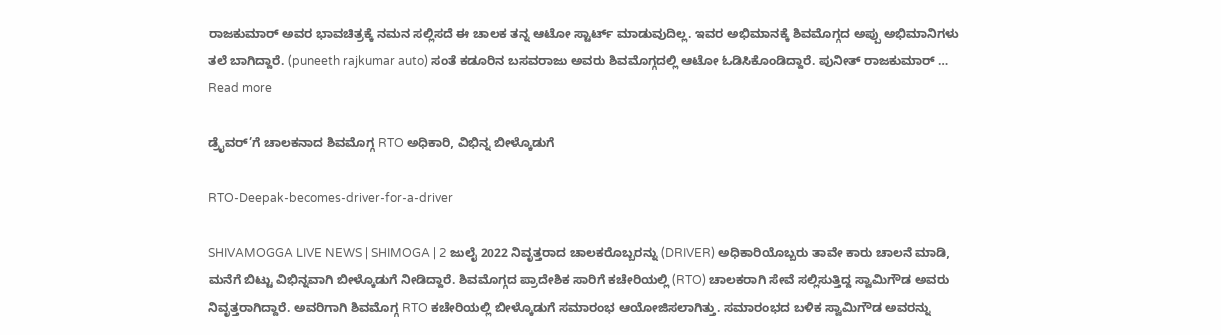ರಾಜಕುಮಾರ್ ಅವರ ಭಾವಚಿತ್ರಕ್ಕೆ ನಮನ ಸಲ್ಲಿಸದೆ ಈ ಚಾಲಕ ತನ್ನ ಆಟೋ ಸ್ಟಾರ್ಟ್ ಮಾಡುವುದಿಲ್ಲ. ಇವರ ಅಭಿಮಾನಕ್ಕೆ ಶಿವಮೊಗ್ಗದ ಅಪ್ಪು ಅಭಿಮಾನಿಗಳು ತಲೆ ಬಾಗಿದ್ದಾರೆ. (puneeth rajkumar auto) ಸಂತೆ ಕಡೂರಿನ ಬಸವರಾಜು ಅವರು ಶಿವಮೊಗ್ಗದಲ್ಲಿ ಆಟೋ ಓಡಿಸಿಕೊಂಡಿದ್ದಾರೆ. ಪುನೀತ್ ರಾಜಕುಮಾರ್ … Read more

ಡ್ರೈವರ್’ಗೆ ಚಾಲಕನಾದ ಶಿವಮೊಗ್ಗ RTO ಅಧಿಕಾರಿ, ವಿಭಿನ್ನ ಬೀಳ್ಕೊಡುಗೆ

RTO-Deepak-becomes-driver-for-a-driver

SHIVAMOGGA LIVE NEWS | SHIMOGA | 2 ಜುಲೈ 2022 ನಿವೃತ್ತರಾದ ಚಾಲಕರೊಬ್ಬರನ್ನು (DRIVER) ಅಧಿಕಾರಿಯೊಬ್ಬರು ತಾವೇ ಕಾರು ಚಾಲನೆ ಮಾಡಿ, ಮನೆಗೆ ಬಿಟ್ಟು ವಿಭಿನ್ನವಾಗಿ ಬೀಳ್ಕೊಡುಗೆ ನೀಡಿದ್ದಾರೆ. ಶಿವಮೊಗ್ಗದ ಪ್ರಾದೇಶಿಕ ಸಾರಿಗೆ ಕಚೇರಿಯಲ್ಲಿ (RTO) ಚಾಲಕರಾಗಿ ಸೇವೆ ಸಲ್ಲಿಸುತ್ತಿದ್ದ ಸ್ವಾಮಿಗೌಡ ಅವರು ನಿವೃತ್ತರಾಗಿದ್ದಾರೆ. ಅವರಿಗಾಗಿ ಶಿವಮೊಗ್ಗ RTO ಕಚೇರಿಯಲ್ಲಿ ಬೀಳ್ಕೊಡುಗೆ ಸಮಾರಂಭ ಆಯೋಜಿಸಲಾಗಿತ್ತು. ಸಮಾರಂಭದ ಬಳಿಕ ಸ್ವಾಮಿಗೌಡ ಅವರನ್ನು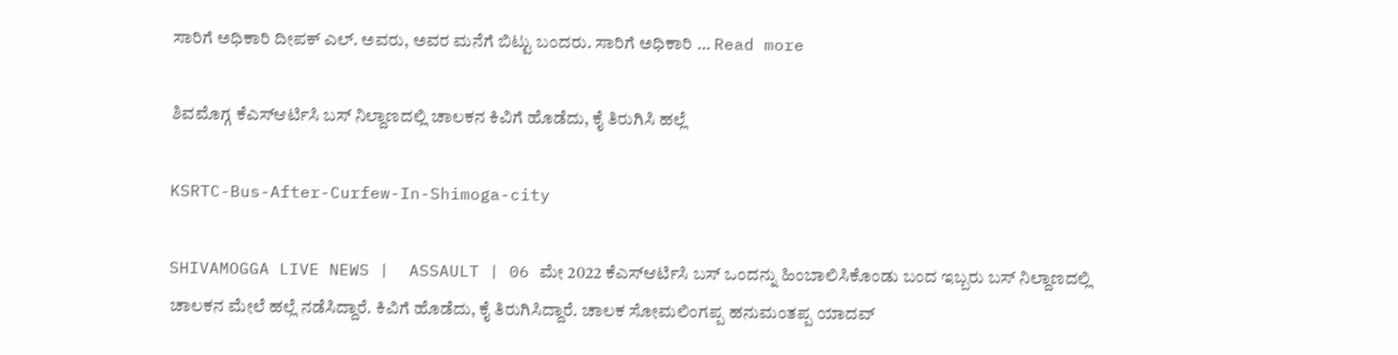ಸಾರಿಗೆ ಅಧಿಕಾರಿ ದೀಪಕ್ ಎಲ್. ಅವರು, ಅವರ ಮನೆಗೆ ಬಿಟ್ಟು ಬಂದರು. ಸಾರಿಗೆ ಅಧಿಕಾರಿ … Read more

ಶಿವಮೊಗ್ಗ ಕೆಎಸ್ಆರ್ಟಿಸಿ ಬಸ್ ನಿಲ್ದಾಣದಲ್ಲಿ ಚಾಲಕನ ಕಿವಿಗೆ ಹೊಡೆದು, ಕೈ ತಿರುಗಿಸಿ ಹಲ್ಲೆ

KSRTC-Bus-After-Curfew-In-Shimoga-city

SHIVAMOGGA LIVE NEWS |  ASSAULT | 06 ಮೇ 2022 ಕೆಎಸ್ಆರ್ಟಿಸಿ ಬಸ್ ಒಂದನ್ನು ಹಿಂಬಾಲಿಸಿಕೊಂಡು ಬಂದ ಇಬ್ಬರು ಬಸ್ ನಿಲ್ದಾಣದಲ್ಲಿ ಚಾಲಕನ ಮೇಲೆ ಹಲ್ಲೆ ನಡೆಸಿದ್ದಾರೆ. ಕಿವಿಗೆ ಹೊಡೆದು, ಕೈ ತಿರುಗಿಸಿದ್ದಾರೆ. ಚಾಲಕ ಸೋಮಲಿಂಗಪ್ಪ ಹನುಮಂತಪ್ಪ ಯಾದವ್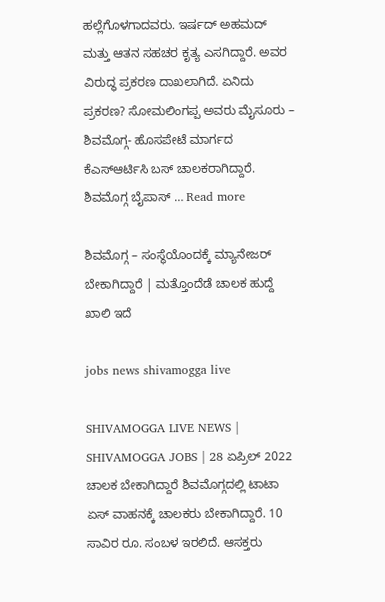ಹಲ್ಲೆಗೊಳಗಾದವರು. ಇರ್ಷದ್ ಅಹಮದ್ ಮತ್ತು ಆತನ ಸಹಚರ ಕೃತ್ಯ ಎಸಗಿದ್ದಾರೆ. ಅವರ ವಿರುದ್ಧ ಪ್ರಕರಣ ದಾಖಲಾಗಿದೆ. ಏನಿದು ಪ್ರಕರಣ? ಸೋಮಲಿಂಗಪ್ಪ ಅವರು ಮೈಸೂರು – ಶಿವಮೊಗ್ಗ- ಹೊಸಪೇಟೆ ಮಾರ್ಗದ ಕೆಎಸ್ಆರ್ಟಿಸಿ ಬಸ್ ಚಾಲಕರಾಗಿದ್ದಾರೆ. ಶಿವಮೊಗ್ಗ ಬೈಪಾಸ್ … Read more

ಶಿವಮೊಗ್ಗ – ಸಂಸ್ಥೆಯೊಂದಕ್ಕೆ ಮ್ಯಾನೇಜರ್ ಬೇಕಾಗಿದ್ದಾರೆ | ಮತ್ತೊಂದೆಡೆ ಚಾಲಕ ಹುದ್ದೆ ಖಾಲಿ ಇದೆ

jobs news shivamogga live

SHIVAMOGGA LIVE NEWS |  SHIVAMOGGA JOBS | 28 ಏಪ್ರಿಲ್ 2022 ಚಾಲಕ ಬೇಕಾಗಿದ್ದಾರೆ ಶಿವಮೊಗ್ಗದಲ್ಲಿ ಟಾಟಾ ಏಸ್ ವಾಹನಕ್ಕೆ ಚಾಲಕರು ಬೇಕಾಗಿದ್ದಾರೆ. 10 ಸಾವಿರ ರೂ. ಸಂಬಳ ಇರಲಿದೆ. ಆಸಕ್ತರು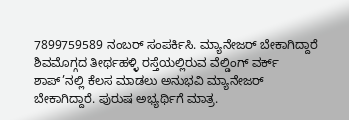7899759589 ನಂಬರ್ ಸಂಪರ್ಕಿಸಿ. ಮ್ಯಾನೇಜರ್ ಬೇಕಾಗಿದ್ದಾರೆ ಶಿವಮೊಗ್ಗದ ತೀರ್ಥಹಳ್ಳಿ ರಸ್ತೆಯಲ್ಲಿರುವ ವೆಲ್ಡಿಂಗ್ ವರ್ಕ್ ಶಾಪ್’ನಲ್ಲಿ ಕೆಲಸ ಮಾಡಲು ಅನುಭವಿ ಮ್ಯಾನೇಜರ್ ಬೇಕಾಗಿದ್ದಾರೆ. ಪುರುಷ ಅಭ್ಯರ್ಥಿಗೆ ಮಾತ್ರ.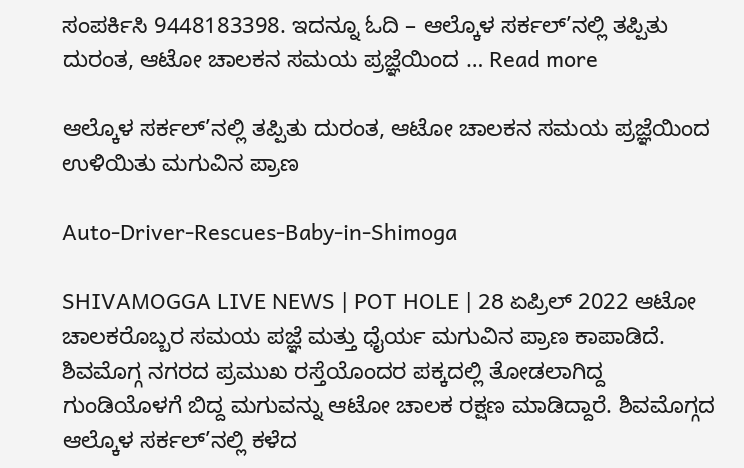ಸಂಪರ್ಕಿಸಿ 9448183398. ಇದನ್ನೂ ಓದಿ – ಆಲ್ಕೊಳ ಸರ್ಕಲ್’ನಲ್ಲಿ ತಪ್ಪಿತು ದುರಂತ, ಆಟೋ ಚಾಲಕನ ಸಮಯ ಪ್ರಜ್ಞೆಯಿಂದ … Read more

ಆಲ್ಕೊಳ ಸರ್ಕಲ್’ನಲ್ಲಿ ತಪ್ಪಿತು ದುರಂತ, ಆಟೋ ಚಾಲಕನ ಸಮಯ ಪ್ರಜ್ಞೆಯಿಂದ ಉಳಿಯಿತು ಮಗುವಿನ ಪ್ರಾಣ

Auto-Driver-Rescues-Baby-in-Shimoga

SHIVAMOGGA LIVE NEWS | POT HOLE | 28 ಏಪ್ರಿಲ್ 2022 ಆಟೋ ಚಾಲಕರೊಬ್ಬರ ಸಮಯ ಪಜ್ಞೆ ಮತ್ತು ಧೈರ್ಯ ಮಗುವಿನ ಪ್ರಾಣ ಕಾಪಾಡಿದೆ. ಶಿವಮೊಗ್ಗ ನಗರದ ಪ್ರಮುಖ ರಸ್ತೆಯೊಂದರ ಪಕ್ಕದಲ್ಲಿ ತೋಡಲಾಗಿದ್ದ ಗುಂಡಿಯೊಳಗೆ ಬಿದ್ದ ಮಗುವನ್ನು ಆಟೋ ಚಾಲಕ ರಕ್ಷಣ ಮಾಡಿದ್ದಾರೆ. ಶಿವಮೊಗ್ಗದ ಆಲ್ಕೊಳ ಸರ್ಕಲ್’ನಲ್ಲಿ ಕಳೆದ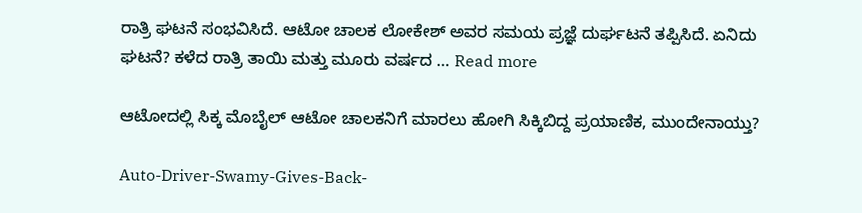ರಾತ್ರಿ ಘಟನೆ ಸಂಭವಿಸಿದೆ. ಆಟೋ ಚಾಲಕ ಲೋಕೇಶ್ ಅವರ ಸಮಯ ಪ್ರಜ್ಞೆ ದುರ್ಘಟನೆ ತಪ್ಪಿಸಿದೆ. ಏನಿದು ಘಟನೆ? ಕಳೆದ ರಾತ್ರಿ ತಾಯಿ ಮತ್ತು ಮೂರು ವರ್ಷದ … Read more

ಆಟೋದಲ್ಲಿ ಸಿಕ್ಕ ಮೊಬೈಲ್ ಆಟೋ ಚಾಲಕನಿಗೆ ಮಾರಲು ಹೋಗಿ ಸಿಕ್ಕಿಬಿದ್ದ ಪ್ರಯಾಣಿಕ, ಮುಂದೇನಾಯ್ತು?

Auto-Driver-Swamy-Gives-Back-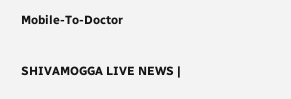Mobile-To-Doctor

SHIVAMOGGA LIVE NEWS |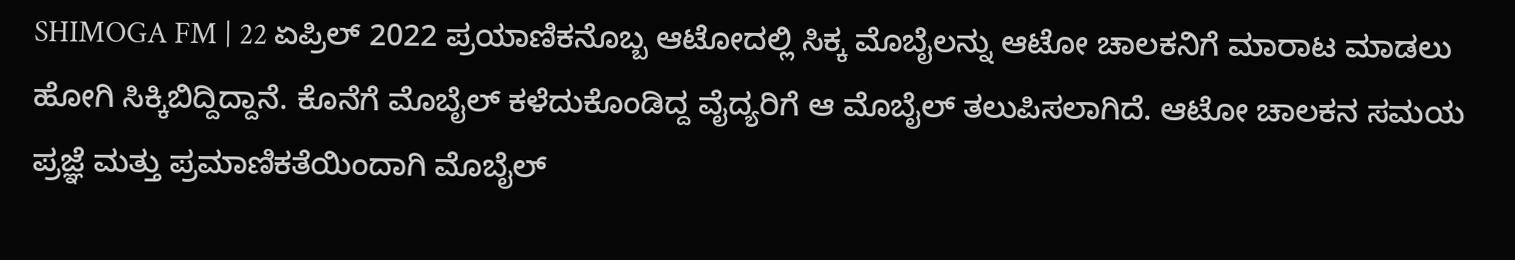SHIMOGA FM | 22 ಏಪ್ರಿಲ್ 2022 ಪ್ರಯಾಣಿಕನೊಬ್ಬ ಆಟೋದಲ್ಲಿ ಸಿಕ್ಕ ಮೊಬೈಲನ್ನು ಆಟೋ ಚಾಲಕನಿಗೆ ಮಾರಾಟ ಮಾಡಲು ಹೋಗಿ ಸಿಕ್ಕಿಬಿದ್ದಿದ್ದಾನೆ. ಕೊನೆಗೆ ಮೊಬೈಲ್ ಕಳೆದುಕೊಂಡಿದ್ದ ವೈದ್ಯರಿಗೆ ಆ ಮೊಬೈಲ್ ತಲುಪಿಸಲಾಗಿದೆ. ಆಟೋ ಚಾಲಕನ ಸಮಯ ಪ್ರಜ್ಞೆ ಮತ್ತು ಪ್ರಮಾಣಿಕತೆಯಿಂದಾಗಿ ಮೊಬೈಲ್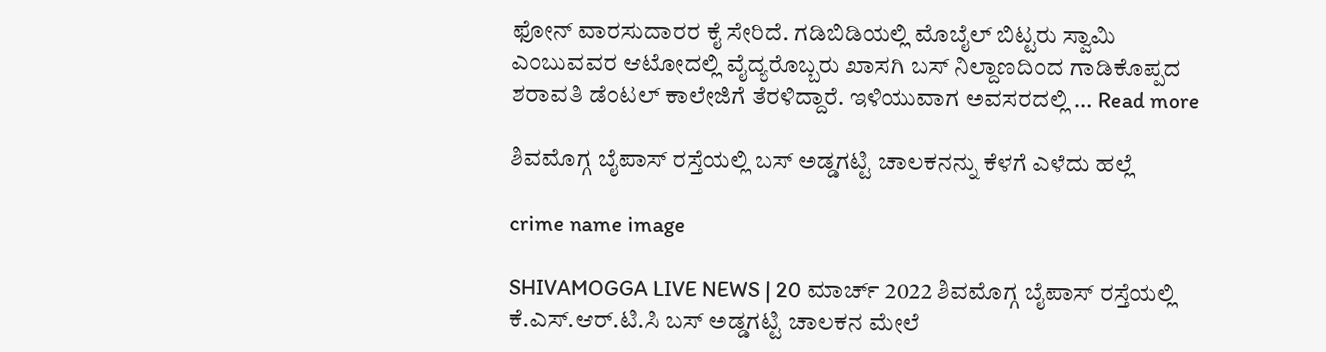ಫೋನ್ ವಾರಸುದಾರರ ಕೈ ಸೇರಿದೆ. ಗಡಿಬಿಡಿಯಲ್ಲಿ ಮೊಬೈಲ್ ಬಿಟ್ಟರು ಸ್ವಾಮಿ ಎಂಬುವವರ ಆಟೋದಲ್ಲಿ ವೈದ್ಯರೊಬ್ಬರು ಖಾಸಗಿ ಬಸ್ ನಿಲ್ದಾಣದಿಂದ ಗಾಡಿಕೊಪ್ಪದ ಶರಾವತಿ ಡೆಂಟಲ್ ಕಾಲೇಜಿಗೆ ತೆರಳಿದ್ದಾರೆ. ಇಳಿಯುವಾಗ ಅವಸರದಲ್ಲಿ … Read more

ಶಿವಮೊಗ್ಗ ಬೈಪಾಸ್ ರಸ್ತೆಯಲ್ಲಿ ಬಸ್ ಅಡ್ಡಗಟ್ಟಿ ಚಾಲಕನನ್ನು ಕೆಳಗೆ ಎಳೆದು ಹಲ್ಲೆ

crime name image

SHIVAMOGGA LIVE NEWS | 20 ಮಾರ್ಚ್ 2022 ಶಿವಮೊಗ್ಗ ಬೈಪಾಸ್ ರಸ್ತೆಯಲ್ಲಿ ಕೆ.ಎಸ್.ಆರ್.ಟಿ.ಸಿ ಬಸ್ ಅಡ್ಡಗಟ್ಟಿ ಚಾಲಕನ ಮೇಲೆ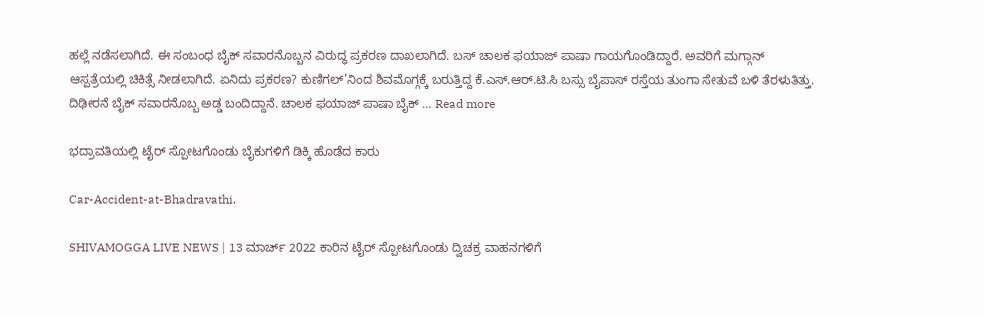ಹಲ್ಲೆ ನಡೆಸಲಾಗಿದೆ. ಈ ಸಂಬಂಧ ಬೈಕ್ ಸವಾರನೊಬ್ಬನ ವಿರುದ್ಧ ಪ್ರಕರಣ ದಾಖಲಾಗಿದೆ. ಬಸ್ ಚಾಲಕ ಫಯಾಜ್ ಪಾಷಾ ಗಾಯಗೊಂಡಿದ್ದಾರೆ. ಅವರಿಗೆ ಮಗ್ಗಾನ್ ಆಸ್ಪತ್ರೆಯಲ್ಲಿ ಚಿಕಿತ್ಸೆ ನೀಡಲಾಗಿದೆ. ಏನಿದು ಪ್ರಕರಣ? ಕುಣಿಗಲ್’ನಿಂದ ಶಿವಮೊಗ್ಗಕ್ಕೆ ಬರುತ್ತಿದ್ದ ಕೆ.ಎಸ್.ಆರ್.ಟಿ.ಸಿ ಬಸ್ಸು ಬೈಪಾಸ್ ರಸ್ತೆಯ ತುಂಗಾ ಸೇತುವೆ ಬಳಿ ತೆರಳುತಿತ್ತು. ದಿಢೀರನೆ ಬೈಕ್ ಸವಾರನೊಬ್ಬ ಅಡ್ಡ ಬಂದಿದ್ದಾನೆ. ಚಾಲಕ ಫಯಾಜ್ ಪಾಷಾ ಬೈಕ್ … Read more

ಭದ್ರಾವತಿಯಲ್ಲಿ ಟೈರ್ ಸ್ಪೋಟಗೊಂಡು ಬೈಕುಗಳಿಗೆ ಡಿಕ್ಕಿ ಹೊಡೆದ ಕಾರು

Car-Accident-at-Bhadravathi.

SHIVAMOGGA LIVE NEWS | 13 ಮಾರ್ಚ್ 2022 ಕಾರಿನ ಟೈರ್ ಸ್ಪೋಟಗೊಂಡು ದ್ವಿಚಕ್ರ ವಾಹನಗಳಿಗೆ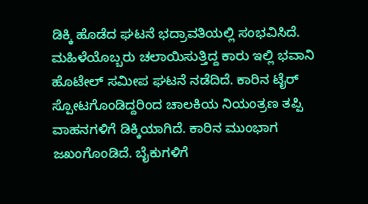ಡಿಕ್ಕಿ ಹೊಡೆದ ಘಟನೆ ಭದ್ರಾವತಿಯಲ್ಲಿ ಸಂಭವಿಸಿದೆ. ಮಹಿಳೆಯೊಬ್ಬರು ಚಲಾಯಿಸುತ್ತಿದ್ದ ಕಾರು ಇಲ್ಲಿ ಭವಾನಿ ಹೊಟೇಲ್ ಸಮೀಪ ಘಟನೆ ನಡೆದಿದೆ. ಕಾರಿನ ಟೈರ್ ಸ್ಪೋಟಗೊಂಡಿದ್ದರಿಂದ ಚಾಲಕಿಯ ನಿಯಂತ್ರಣ ತಪ್ಪಿ ವಾಹನಗಳಿಗೆ ಡಿಕ್ಕಿಯಾಗಿದೆ. ಕಾರಿನ ಮುಂಭಾಗ ಜಖಂಗೊಂಡಿದೆ. ಬೈಕುಗಳಿಗೆ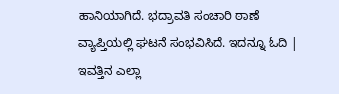ಹಾನಿಯಾಗಿದೆ. ಭದ್ರಾವತಿ ಸಂಚಾರಿ ಠಾಣೆ ವ್ಯಾಪ್ತಿಯಲ್ಲಿ ಘಟನೆ ಸಂಭವಿಸಿದೆ. ಇದನ್ನೂ ಓದಿ | ಇವತ್ತಿನ ಎಲ್ಲಾ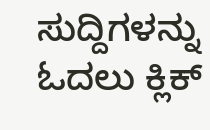ಸುದ್ದಿಗಳನ್ನು ಓದಲು ಕ್ಲಿಕ್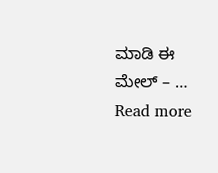ಮಾಡಿ ಈ ಮೇಲ್ – … Read more